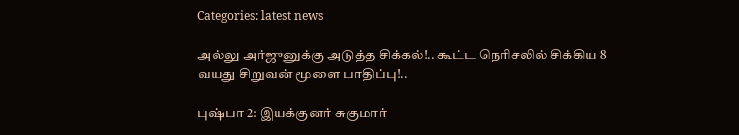Categories: latest news

அல்லு அர்ஜுனுக்கு அடுத்த சிக்கல்!.. கூட்ட நெரிசலில் சிக்கிய 8 வயது சிறுவன் மூளை பாதிப்பு!..

புஷ்பா 2: இயக்குனர் சுகுமார்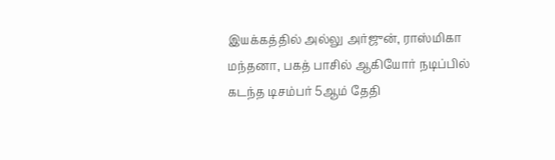இயக்கத்தில் அல்லு அர்ஜுன், ராஸ்மிகா மந்தனா, பகத் பாசில் ஆகியோர் நடிப்பில் கடந்த டிசம்பர் 5ஆம் தேதி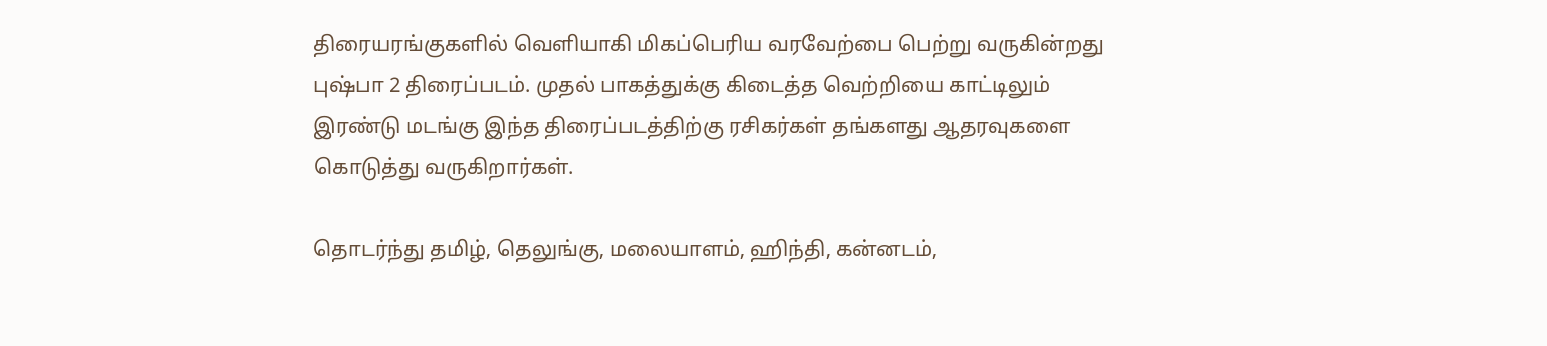திரையரங்குகளில் வெளியாகி மிகப்பெரிய வரவேற்பை பெற்று வருகின்றது புஷ்பா 2 திரைப்படம். முதல் பாகத்துக்கு கிடைத்த வெற்றியை காட்டிலும் இரண்டு மடங்கு இந்த திரைப்படத்திற்கு ரசிகர்கள் தங்களது ஆதரவுகளை கொடுத்து வருகிறார்கள்.

தொடர்ந்து தமிழ், தெலுங்கு, மலையாளம், ஹிந்தி, கன்னடம்,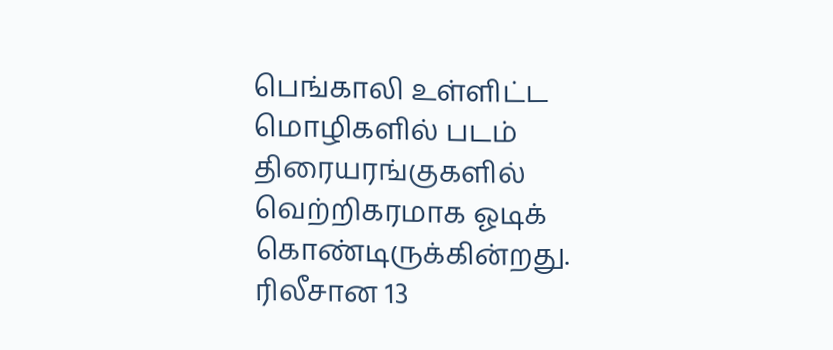பெங்காலி உள்ளிட்ட மொழிகளில் படம் திரையரங்குகளில் வெற்றிகரமாக ஓடிக் கொண்டிருக்கின்றது. ரிலீசான 13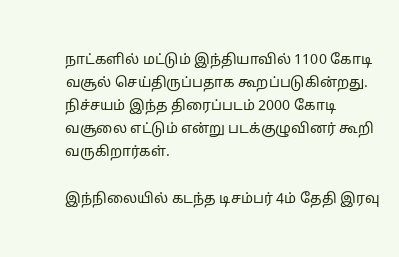நாட்களில் மட்டும் இந்தியாவில் 1100 கோடி வசூல் செய்திருப்பதாக கூறப்படுகின்றது. நிச்சயம் இந்த திரைப்படம் 2000 கோடி வசூலை எட்டும் என்று படக்குழுவினர் கூறி வருகிறார்கள்.

இந்நிலையில் கடந்த டிசம்பர் 4ம் தேதி இரவு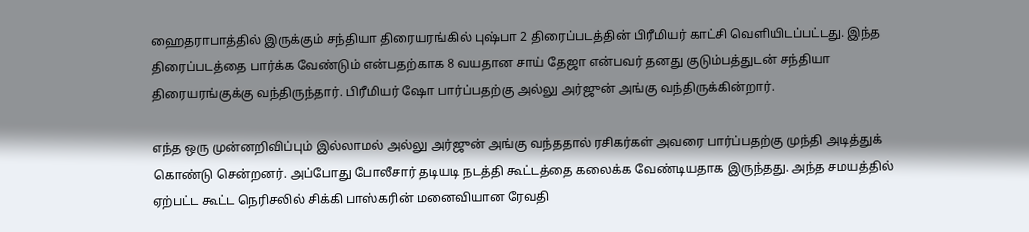ஹைதராபாத்தில் இருக்கும் சந்தியா திரையரங்கில் புஷ்பா 2 திரைப்படத்தின் பிரீமியர் காட்சி வெளியிடப்பட்டது. இந்த திரைப்படத்தை பார்க்க வேண்டும் என்பதற்காக 8 வயதான சாய் தேஜா என்பவர் தனது குடும்பத்துடன் சந்தியா திரையரங்குக்கு வந்திருந்தார். பிரீமியர் ஷோ பார்ப்பதற்கு அல்லு அர்ஜுன் அங்கு வந்திருக்கின்றார்.

எந்த ஒரு முன்னறிவிப்பும் இல்லாமல் அல்லு அர்ஜுன் அங்கு வந்ததால் ரசிகர்கள் அவரை பார்ப்பதற்கு முந்தி அடித்துக் கொண்டு சென்றனர். அப்போது போலீசார் தடியடி நடத்தி கூட்டத்தை கலைக்க வேண்டியதாக இருந்தது. அந்த சமயத்தில் ஏற்பட்ட கூட்ட நெரிசலில் சிக்கி பாஸ்கரின் மனைவியான ரேவதி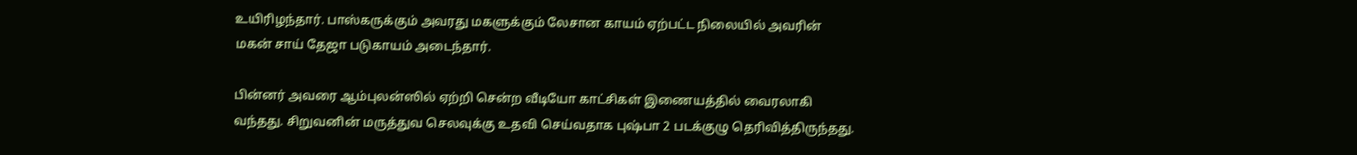உயிரிழந்தார். பாஸ்கருக்கும் அவரது மகளுக்கும் லேசான காயம் ஏற்பட்ட நிலையில் அவரின் மகன் சாய் தேஜா படுகாயம் அடைந்தார்.

பின்னர் அவரை ஆம்புலன்ஸில் ஏற்றி சென்ற வீடியோ காட்சிகள் இணையத்தில் வைரலாகி வந்தது. சிறுவனின் மருத்துவ செலவுக்கு உதவி செய்வதாக புஷ்பா 2 படக்குழு தெரிவித்திருந்தது.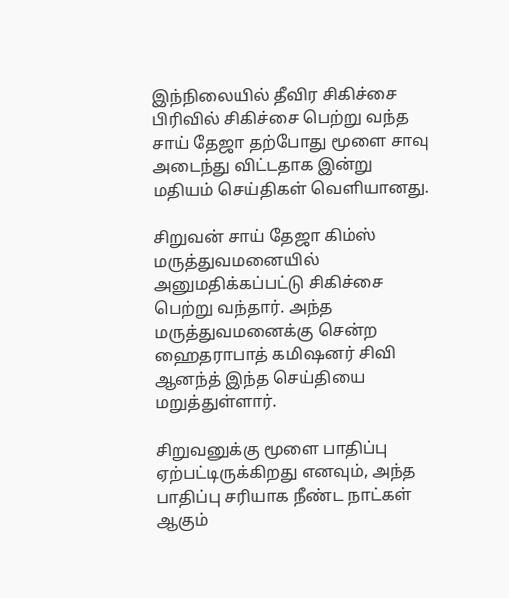இந்நிலையில் தீவிர சிகிச்சை பிரிவில் சிகிச்சை பெற்று வந்த சாய் தேஜா தற்போது மூளை சாவு அடைந்து விட்டதாக இன்று மதியம் செய்திகள் வெளியானது.

சிறுவன் சாய் தேஜா கிம்ஸ் மருத்துவமனையில் அனுமதிக்கப்பட்டு சிகிச்சை பெற்று வந்தார். அந்த மருத்துவமனைக்கு சென்ற ஹைதராபாத் கமிஷனர் சிவி ஆனந்த் இந்த செய்தியை மறுத்துள்ளார்.

சிறுவனுக்கு மூளை பாதிப்பு ஏற்பட்டிருக்கிறது எனவும், அந்த பாதிப்பு சரியாக நீண்ட நாட்கள் ஆகும்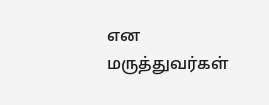என மருத்துவர்கள்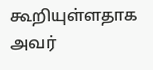கூறியுள்ளதாக அவர்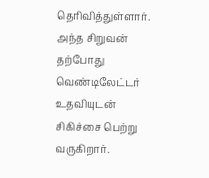தெரிவித்துள்ளார். அந்த சிறுவன் தற்போது வெண்டிலேட்டர் உதவியுடன் சிகிச்சை பெற்று வருகிறார்.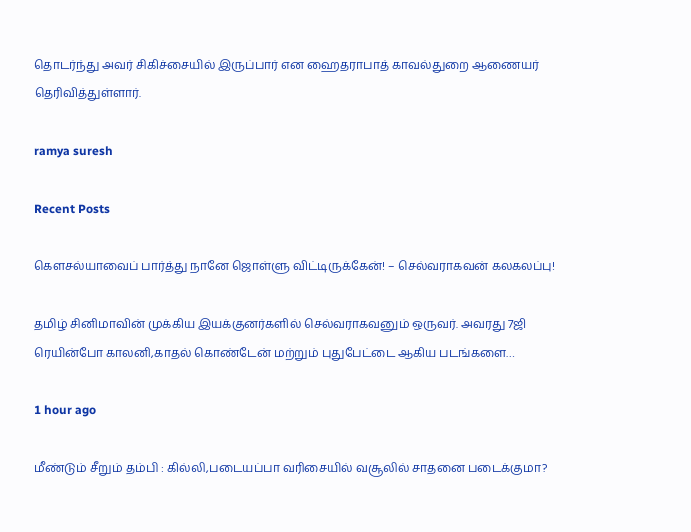தொடர்ந்து அவர் சிகிச்சையில் இருப்பார் என ஹைதராபாத் காவல்துறை ஆணையர் தெரிவித்துள்ளார்.

ramya suresh

Recent Posts

கௌசல்யாவைப் பார்த்து நானே ஜொள்ளு விட்டிருக்கேன்! – செல்வராகவன் கலகலப்பு!

தமிழ் சினிமாவின் முக்கிய இயக்குனர்களில் செல்வராகவனும் ஒருவர். அவரது 7ஜி ரெயின்போ காலனி,காதல் கொண்டேன் மற்றும் புதுபேட்டை ஆகிய படங்களை…

1 hour ago

மீண்டும் சீறும் தம்பி : கில்லி,படையப்பா வரிசையில் வசூலில் சாதனை படைக்குமா?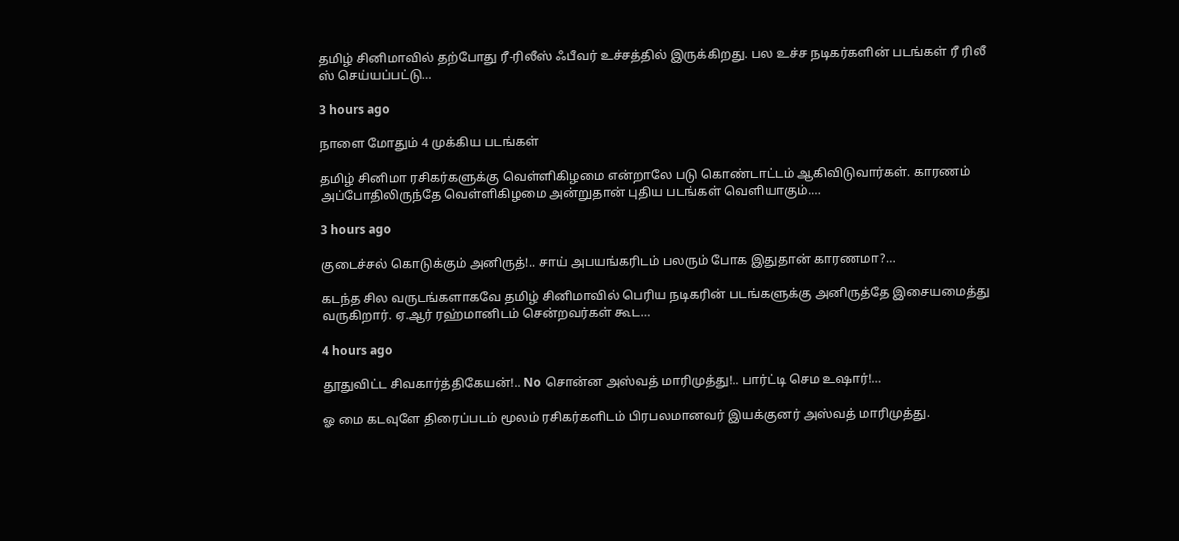தமிழ் சினிமாவில் தற்போது ரீ-ரிலீஸ் ஃபீவர் உச்சத்தில் இருக்கிறது. பல உச்ச நடிகர்களின் படங்கள் ரீ ரிலீ ஸ் செய்யப்பட்டு…

3 hours ago

நாளை மோதும் 4 முக்கிய படங்கள்

தமிழ் சினிமா ரசிகர்களுக்கு வெள்ளிகிழமை என்றாலே படு கொண்டாட்டம் ஆகிவிடுவார்கள். காரணம் அப்போதிலிருந்தே வெள்ளிகிழமை அன்றுதான் புதிய படங்கள் வெளியாகும்.…

3 hours ago

குடைச்சல் கொடுக்கும் அனிருத்!.. சாய் அபயங்கரிடம் பலரும் போக இதுதான் காரணமா?…

கடந்த சில வருடங்களாகவே தமிழ் சினிமாவில் பெரிய நடிகரின் படங்களுக்கு அனிருத்தே இசையமைத்து வருகிறார். ஏ.ஆர் ரஹ்மானிடம் சென்றவர்கள் கூட…

4 hours ago

தூதுவிட்ட சிவகார்த்திகேயன்!.. No சொன்ன அஸ்வத் மாரிமுத்து!.. பார்ட்டி செம உஷார்!…

ஓ மை கடவுளே திரைப்படம் மூலம் ரசிகர்களிடம் பிரபலமானவர் இயக்குனர் அஸ்வத் மாரிமுத்து.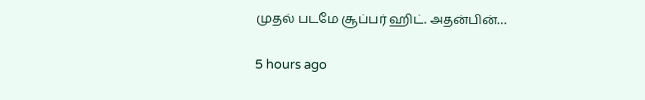முதல் படமே சூப்பர் ஹிட். அதன்பின்…

5 hours ago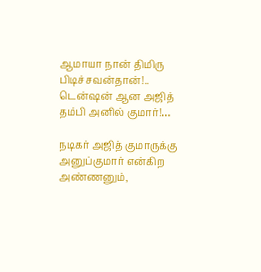ஆமாயா நான் திமிரு பிடிச்சவன்தான்!.. டென்ஷன் ஆன அஜித் தம்பி அனில் குமார்!…

நடிகர் அஜித் குமாருக்கு அனுப்குமார் என்கிற அண்ணனும்,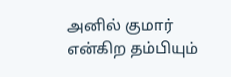அனில் குமார் என்கிற தம்பியும்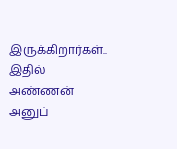இருக்கிறார்கள்.. இதில் அண்ணன் அனுப்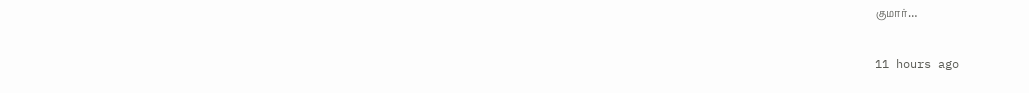குமார்…

11 hours ago